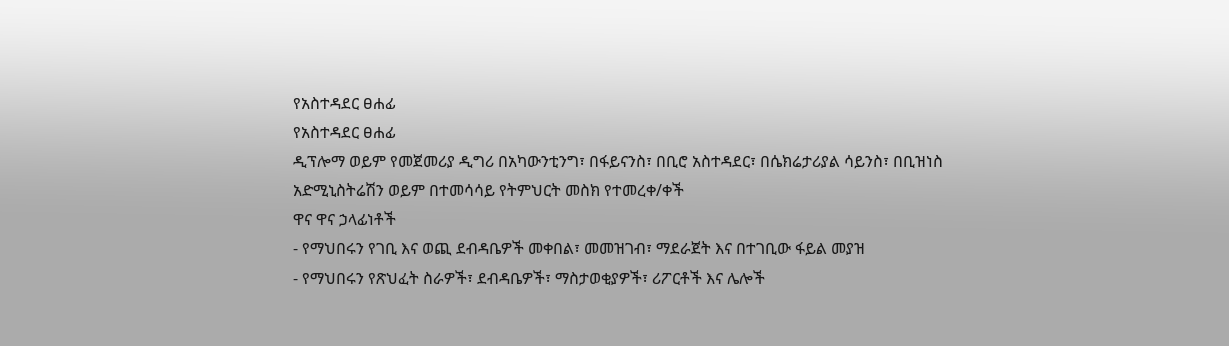የአስተዳደር ፀሐፊ
የአስተዳደር ፀሐፊ
ዲፕሎማ ወይም የመጀመሪያ ዲግሪ በአካውንቲንግ፣ በፋይናንስ፣ በቢሮ አስተዳደር፣ በሴክሬታሪያል ሳይንስ፣ በቢዝነስ አድሚኒስትሬሽን ወይም በተመሳሳይ የትምህርት መስክ የተመረቀ/ቀች
ዋና ዋና ኃላፊነቶች
- የማህበሩን የገቢ እና ወጪ ደብዳቤዎች መቀበል፣ መመዝገብ፣ ማደራጀት እና በተገቢው ፋይል መያዝ
- የማህበሩን የጽህፈት ስራዎች፣ ደብዳቤዎች፣ ማስታወቂያዎች፣ ሪፖርቶች እና ሌሎች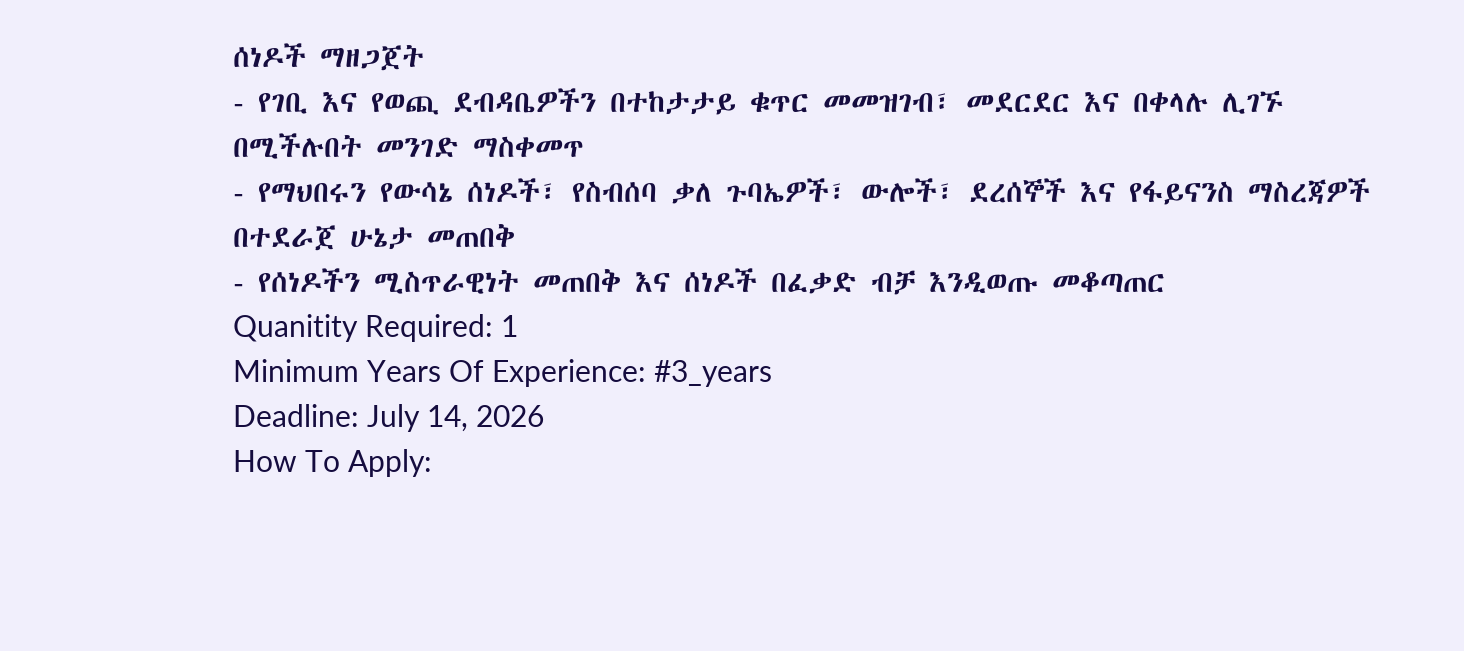ሰነዶች ማዘጋጀት
- የገቢ እና የወጪ ደብዳቤዎችን በተከታታይ ቁጥር መመዝገብ፣ መደርደር እና በቀላሉ ሊገኙ በሚችሉበት መንገድ ማስቀመጥ
- የማህበሩን የውሳኔ ሰነዶች፣ የስብሰባ ቃለ ጉባኤዎች፣ ውሎች፣ ደረሰኞች እና የፋይናንስ ማስረጃዎች በተደራጀ ሁኔታ መጠበቅ
- የሰነዶችን ሚስጥራዊነት መጠበቅ እና ሰነዶች በፈቃድ ብቻ እንዲወጡ መቆጣጠር
Quanitity Required: 1
Minimum Years Of Experience: #3_years
Deadline: July 14, 2026
How To Apply: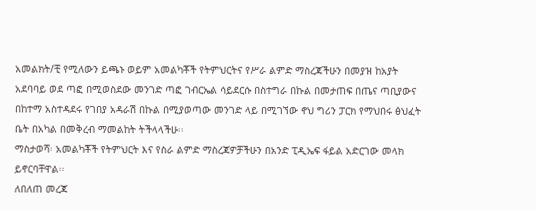አመልክት/ቺ የሚለውን ይጫኑ ወይም አመልካቾች የትምህርትና የሥራ ልምድ ማስረጃችሁን በመያዝ ከአያት አደባባይ ወደ ጣፎ በሚወስደው መንገድ ጣፎ ገብርኤል ሳይደርሱ በስተግራ በኩል በመታጠፍ በጤና ጣቢያውና በከተማ አስተዳደሩ የገበያ አዳራሽ በኩል በሚያወጣው መንገድ ላይ በሚገኘው ኖህ ግሪን ፓርክ የማህበሩ ፅህፈት ቤት በአካል በመቅረብ ማመልከት ትችላላችሁ፡፡
ማስታወሻ፡ አመልካቾች የትምህርት እና የስራ ልምድ ማስረጃዎቻችሁን በአንድ ፒዲኤፍ ፋይል አድርገው መላክ ይኖርባቸዋል፡፡
ለበለጠ መረጃ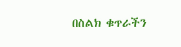በስልክ ቁጥራችን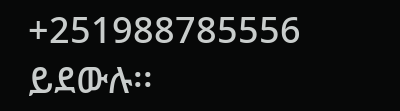+251988785556 ይደውሉ፡፡